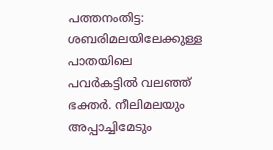പത്തനംതിട്ട: ശബരിമലയിലേക്കുള്ള പാതയിലെ പവര്‍കട്ടില്‍ വലഞ്ഞ് ഭക്തര്‍. നീലിമലയും അപ്പാച്ചിമേടും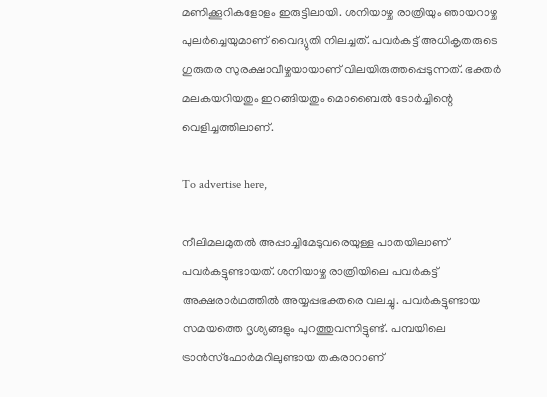മണിക്കൂറികളോളം ഇരുട്ടിലായി. ശനിയാഴ്ച രാത്രിയും ഞായറാഴ്ച പുലര്‍ച്ചെയുമാണ് വൈദ്യുതി നിലച്ചത്‌. പവര്‍കട്ട് അധികൃതരുടെ ഗുരുതര സുരക്ഷാവീഴ്ചയായാണ് വിലയിരുത്തപ്പെടുന്നത്. ഭക്തര്‍ മലകയറിയതും ഇറങ്ങിയതും മൊബൈല്‍ ടോര്‍ച്ചിന്റെ വെളിച്ചത്തിലാണ്.

To advertise here,

നീലിമലമുതല്‍ അപ്പാച്ചിമേടുവരെയുള്ള പാതയിലാണ് പവര്‍കട്ടുണ്ടായത്. ശനിയാഴ്ച രാത്രിയിലെ പവര്‍കട്ട് അക്ഷരാര്‍ഥത്തില്‍ അയ്യപ്പഭക്തരെ വലച്ചു. പവര്‍കട്ടുണ്ടായ സമയത്തെ ദൃശ്യങ്ങളും പുറത്തുവന്നിട്ടുണ്ട്. പമ്പയിലെ ട്രാന്‍സ്‌ഫോര്‍മറിലുണ്ടായ തകരാറാണ്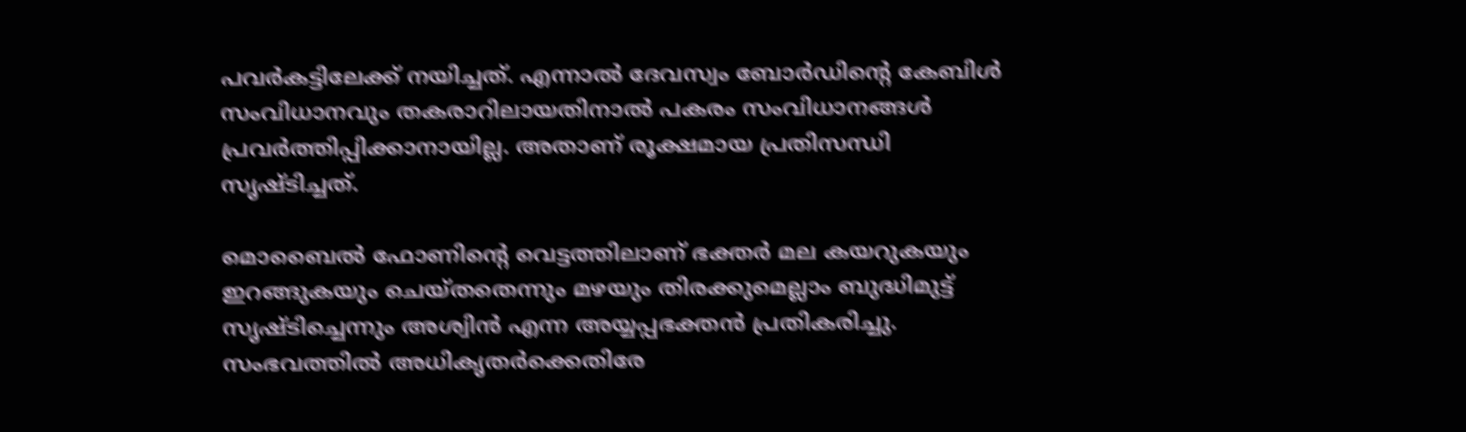പവര്‍കട്ടിലേക്ക് നയിച്ചത്. എന്നാല്‍ ദേവസ്വം ബോര്‍ഡിന്റെ കേബിള്‍ സംവിധാനവും തകരാറിലായതിനാല്‍ പകരം സംവിധാനങ്ങള്‍ പ്രവര്‍ത്തിപ്പിക്കാനായില്ല. അതാണ് രൂക്ഷമായ പ്രതിസന്ധി സൃഷ്ടിച്ചത്.

മൊബൈല്‍ ഫോണിന്റെ വെട്ടത്തിലാണ് ഭക്തര്‍ മല കയറുകയും ഇറങ്ങുകയും ചെയ്തതെന്നും മഴയും തിരക്കുമെല്ലാം ബുദ്ധിമുട്ട് സൃഷ്ടിച്ചെന്നും അശ്വിന്‍ എന്ന അയ്യപ്പഭക്തന്‍ പ്രതികരിച്ചു. സംഭവത്തില്‍ അധികൃതര്‍ക്കെതിരേ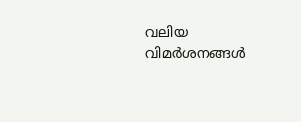വലിയ വിമര്‍ശനങ്ങള്‍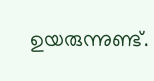ഉയരുന്നുണ്ട്.